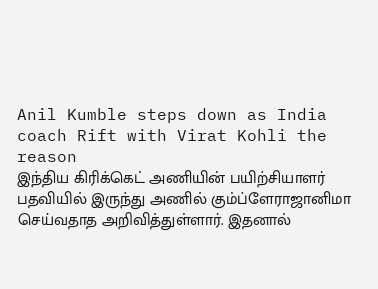Anil Kumble steps down as India coach Rift with Virat Kohli the reason
இந்திய கிரிக்கெட் அணியின் பயிற்சியாளர் பதவியில் இருந்து அணில் கும்ப்ளேராஜானிமா செய்வதாத அறிவித்துள்ளார். இதனால்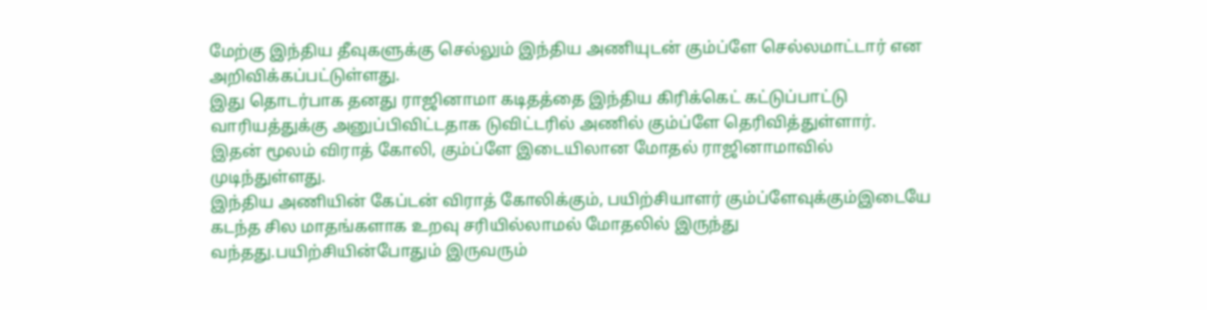மேற்கு இந்திய தீவுகளுக்கு செல்லும் இந்திய அணியுடன் கும்ப்ளே செல்லமாட்டார் என அறிவிக்கப்பட்டுள்ளது.
இது தொடர்பாக தனது ராஜினாமா கடிதத்தை இந்திய கிரிக்கெட் கட்டுப்பாட்டு வாரியத்துக்கு அனுப்பிவிட்டதாக டுவிட்டரில் அணில் கும்ப்ளே தெரிவித்துள்ளார்.
இதன் மூலம் விராத் கோலி, கும்ப்ளே இடையிலான மோதல் ராஜினாமாவில் முடிந்துள்ளது.
இந்திய அணியின் கேப்டன் விராத் கோலிக்கும், பயிற்சியாளர் கும்ப்ளேவுக்கும்இடையே கடந்த சில மாதங்களாக உறவு சரியில்லாமல் மோதலில் இருந்து வந்தது.பயிற்சியின்போதும் இருவரும்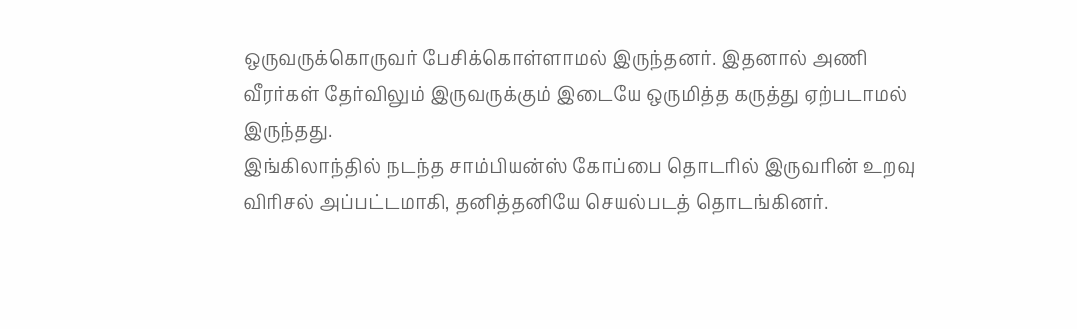ஒருவருக்கொருவர் பேசிக்கொள்ளாமல் இருந்தனர். இதனால் அணி வீரர்கள் தேர்விலும் இருவருக்கும் இடையே ஒருமித்த கருத்து ஏற்படாமல் இருந்தது.
இங்கிலாந்தில் நடந்த சாம்பியன்ஸ் கோப்பை தொடரில் இருவரின் உறவு விரிசல் அப்பட்டமாகி, தனித்தனியே செயல்படத் தொடங்கினர்.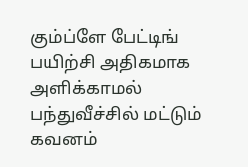கும்ப்ளே பேட்டிங் பயிற்சி அதிகமாக அளிக்காமல் பந்துவீச்சில் மட்டும் கவனம்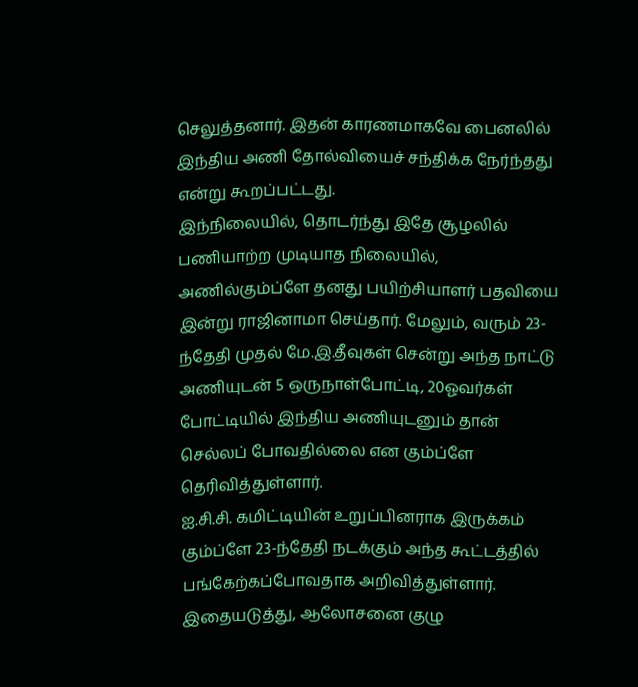செலுத்தனார். இதன் காரணமாகவே பைனலில் இந்திய அணி தோல்வியைச் சந்திக்க நேர்ந்தது என்று கூறப்பட்டது.
இந்நிலையில், தொடர்ந்து இதே சூழலில் பணியாற்ற முடியாத நிலையில், அணில்கும்ப்ளே தனது பயிற்சியாளர் பதவியை இன்று ராஜினாமா செய்தார். மேலும், வரும் 23-ந்தேதி முதல் மே.இ.தீவுகள் சென்று அந்த நாட்டு அணியுடன் 5 ஒருநாள்போட்டி, 20ஓவர்கள் போட்டியில் இந்திய அணியுடனும் தான் செல்லப் போவதில்லை என கும்ப்ளே தெரிவித்துள்ளார்.
ஐ.சி.சி. கமிட்டியின் உறுப்பினராக இருக்கம் கும்ப்ளே 23-ந்தேதி நடக்கும் அந்த கூட்டத்தில் பங்கேற்கப்போவதாக அறிவித்துள்ளார்.
இதையடுத்து, ஆலோசனை குழு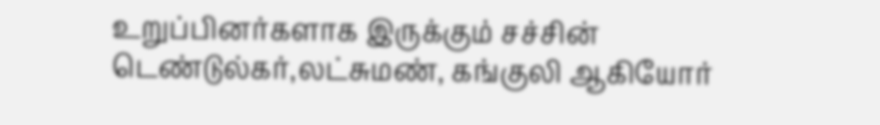உறுப்பினர்களாக இருக்கும் சச்சின் டெண்டுல்கர்,லட்சுமண், கங்குலி ஆகியோர்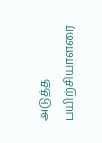அடுத்த பயிற்சியாளரை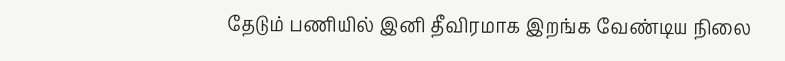தேடும் பணியில் இனி தீவிரமாக இறங்க வேண்டிய நிலை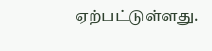ஏற்பட்டுள்ளது.